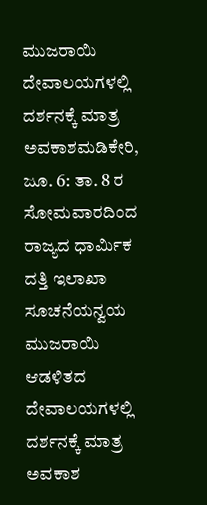ಮುಜರಾಯಿ ದೇವಾಲಯಗಳಲ್ಲಿ ದರ್ಶನಕ್ಕೆ ಮಾತ್ರ ಅವಕಾಶಮಡಿಕೇರಿ, ಜೂ. 6: ತಾ. 8 ರ ಸೋಮವಾರದಿಂದ ರಾಜ್ಯದ ಧಾರ್ಮಿಕ ದತ್ತಿ ಇಲಾಖಾ ಸೂಚನೆಯನ್ವಯ ಮುಜರಾಯಿ ಆಡಳಿತದ ದೇವಾಲಯಗಳಲ್ಲಿ ದರ್ಶನಕ್ಕೆ ಮಾತ್ರ ಅವಕಾಶ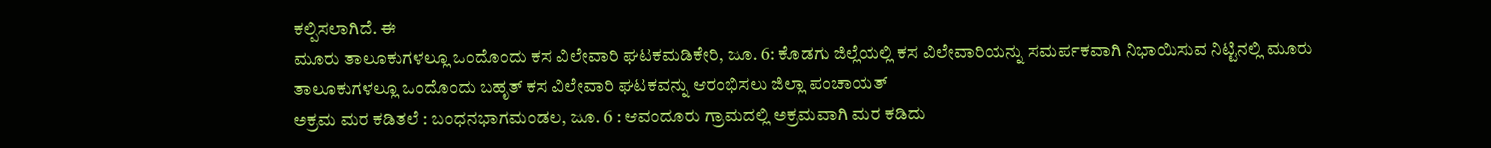ಕಲ್ಪಿಸಲಾಗಿದೆ. ಈ
ಮೂರು ತಾಲೂಕುಗಳಲ್ಲೂ ಒಂದೊಂದು ಕಸ ವಿಲೇವಾರಿ ಘಟಕಮಡಿಕೇರಿ, ಜೂ. 6: ಕೊಡಗು ಜಿಲ್ಲೆಯಲ್ಲಿ ಕಸ ವಿಲೇವಾರಿಯನ್ನು ಸಮರ್ಪಕವಾಗಿ ನಿಭಾಯಿಸುವ ನಿಟ್ಟಿನಲ್ಲಿ ಮೂರು ತಾಲೂಕುಗಳಲ್ಲೂ ಒಂದೊಂದು ಬಹೃತ್ ಕಸ ವಿಲೇವಾರಿ ಘಟಕವನ್ನು ಆರಂಭಿಸಲು ಜಿಲ್ಲಾ ಪಂಚಾಯತ್
ಅಕ್ರಮ ಮರ ಕಡಿತಲೆ : ಬಂಧನಭಾಗಮಂಡಲ, ಜೂ. 6 : ಆವಂದೂರು ಗ್ರಾಮದಲ್ಲಿ ಅಕ್ರಮವಾಗಿ ಮರ ಕಡಿದು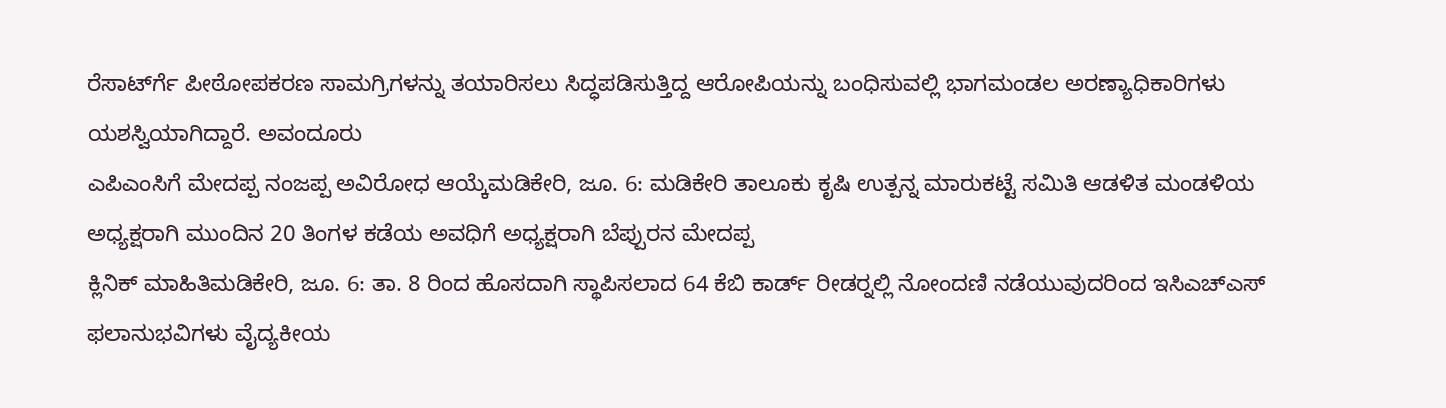ರೆಸಾರ್ಟ್‍ಗೆ ಪೀಠೋಪಕರಣ ಸಾಮಗ್ರಿಗಳನ್ನು ತಯಾರಿಸಲು ಸಿದ್ಧಪಡಿಸುತ್ತಿದ್ದ ಆರೋಪಿಯನ್ನು ಬಂಧಿಸುವಲ್ಲಿ ಭಾಗಮಂಡಲ ಅರಣ್ಯಾಧಿಕಾರಿಗಳು ಯಶಸ್ವಿಯಾಗಿದ್ದಾರೆ. ಅವಂದೂರು
ಎಪಿಎಂಸಿಗೆ ಮೇದಪ್ಪ ನಂಜಪ್ಪ ಅವಿರೋಧ ಆಯ್ಕೆಮಡಿಕೇರಿ, ಜೂ. 6: ಮಡಿಕೇರಿ ತಾಲೂಕು ಕೃಷಿ ಉತ್ಪನ್ನ ಮಾರುಕಟ್ಟೆ ಸಮಿತಿ ಆಡಳಿತ ಮಂಡಳಿಯ ಅಧ್ಯಕ್ಷರಾಗಿ ಮುಂದಿನ 20 ತಿಂಗಳ ಕಡೆಯ ಅವಧಿಗೆ ಅಧ್ಯಕ್ಷರಾಗಿ ಬೆಪ್ಪುರನ ಮೇದಪ್ಪ
ಕ್ಲಿನಿಕ್ ಮಾಹಿತಿಮಡಿಕೇರಿ, ಜೂ. 6: ತಾ. 8 ರಿಂದ ಹೊಸದಾಗಿ ಸ್ಥಾಪಿಸಲಾದ 64 ಕೆಬಿ ಕಾರ್ಡ್ ರೀಡರ್‍ನಲ್ಲಿ ನೋಂದಣಿ ನಡೆಯುವುದರಿಂದ ಇಸಿಎಚ್‍ಎಸ್ ಫಲಾನುಭವಿಗಳು ವೈದ್ಯಕೀಯ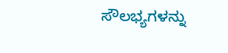ಸೌಲಭ್ಯಗಳನ್ನು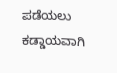ಪಡೆಯಲು ಕಡ್ಡಾಯವಾಗಿ